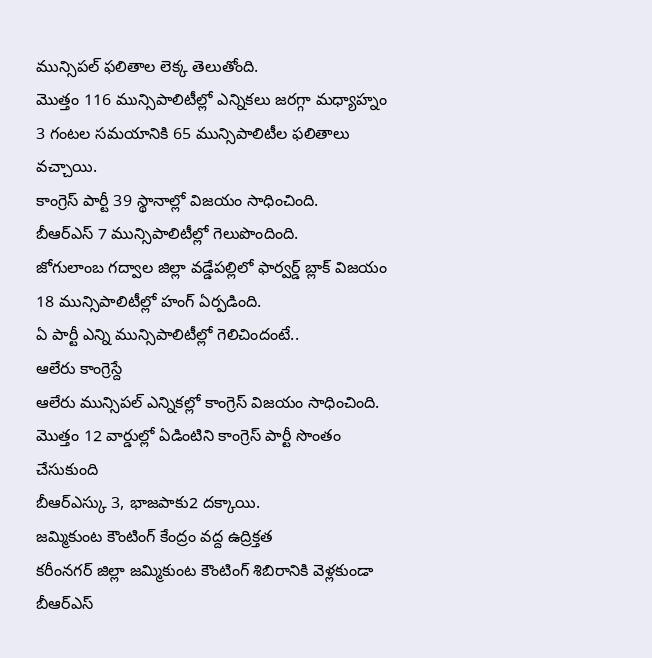మున్సిపల్ ఫలితాల లెక్క తెలుతోంది.
మొత్తం 116 మున్సిపాలిటీల్లో ఎన్నికలు జరగ్గా మధ్యాహ్నం 3 గంటల సమయానికి 65 మున్సిపాలిటీల ఫలితాలు వచ్చాయి.
కాంగ్రెస్ పార్టీ 39 స్థానాల్లో విజయం సాధించింది.
బీఆర్ఎస్ 7 మున్సిపాలిటీల్లో గెలుపొందింది.
జోగులాంబ గద్వాల జిల్లా వడ్డేపల్లిలో ఫార్వర్డ్ బ్లాక్ విజయం
18 మున్సిపాలిటీల్లో హంగ్ ఏర్పడింది.
ఏ పార్టీ ఎన్ని మున్సిపాలిటీల్లో గెలిచిందంటే..
ఆలేరు కాంగ్రెస్దే
ఆలేరు మున్సిపల్ ఎన్నికల్లో కాంగ్రెస్ విజయం సాధించింది.
మొత్తం 12 వార్డుల్లో ఏడింటిని కాంగ్రెస్ పార్టీ సొంతం చేసుకుంది
బీఆర్ఎస్కు 3, భాజపాకు2 దక్కాయి.
జమ్మికుంట కౌంటింగ్ కేంద్రం వద్ద ఉద్రిక్తత
కరీంనగర్ జిల్లా జమ్మికుంట కౌంటింగ్ శిబిరానికి వెళ్లకుండా బీఆర్ఎస్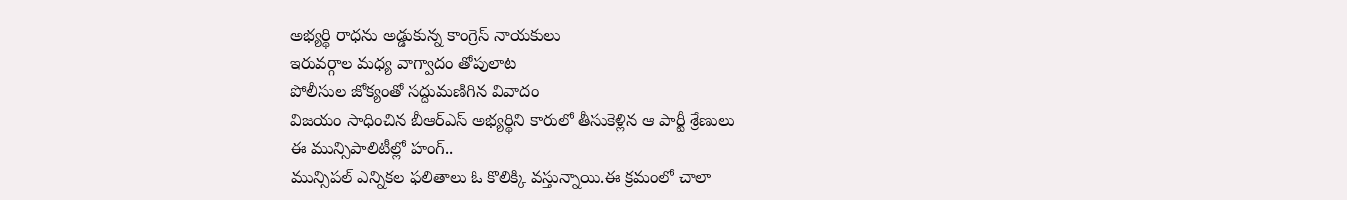అభ్యర్థి రాధను అడ్డుకున్న కాంగ్రెస్ నాయకులు
ఇరువర్గాల మధ్య వాగ్వాదం తోపులాట
పోలీసుల జోక్యంతో సద్దుమణిగిన వివాదం
విజయం సాధించిన బీఆర్ఎస్ అభ్యర్థిని కారులో తీసుకెళ్లిన ఆ పార్టీ శ్రేణులు
ఈ మున్సిపాలిటీల్లో హంగ్..
మున్సిపల్ ఎన్నికల ఫలితాలు ఓ కొలిక్కి వస్తున్నాయి.ఈ క్రమంలో చాలా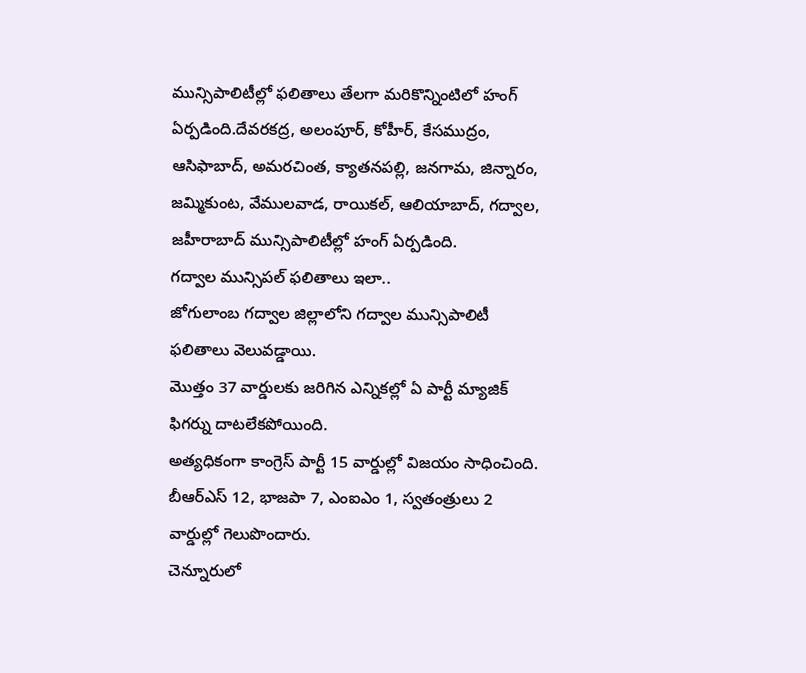మున్సిపాలిటీల్లో ఫలితాలు తేలగా మరికొన్నింటిలో హంగ్ ఏర్పడింది.దేవరకద్ర, అలంపూర్, కోహీర్, కేసముద్రం, ఆసిఫాబాద్, అమరచింత, క్యాతనపల్లి, జనగామ, జిన్నారం, జమ్మికుంట, వేములవాడ, రాయికల్, ఆలియాబాద్, గద్వాల, జహీరాబాద్ మున్సిపాలిటీల్లో హంగ్ ఏర్పడింది.
గద్వాల మున్సిపల్ ఫలితాలు ఇలా..
జోగులాంబ గద్వాల జిల్లాలోని గద్వాల మున్సిపాలిటీ ఫలితాలు వెలువడ్డాయి.
మొత్తం 37 వార్డులకు జరిగిన ఎన్నికల్లో ఏ పార్టీ మ్యాజిక్ ఫిగర్ను దాటలేకపోయింది.
అత్యధికంగా కాంగ్రెస్ పార్టీ 15 వార్డుల్లో విజయం సాధించింది.
బీఆర్ఎస్ 12, భాజపా 7, ఎంఐఎం 1, స్వతంత్రులు 2 వార్డుల్లో గెలుపొందారు.
చెన్నూరులో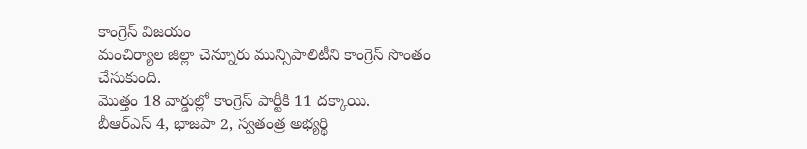కాంగ్రెస్ విజయం
మంచిర్యాల జిల్లా చెన్నూరు మున్సిపాలిటీని కాంగ్రెస్ సొంతం చేసుకుంది.
మొత్తం 18 వార్డుల్లో కాంగ్రెస్ పార్టీకి 11 దక్కాయి.
బీఆర్ఎస్ 4, భాజపా 2, స్వతంత్ర అభ్యర్థి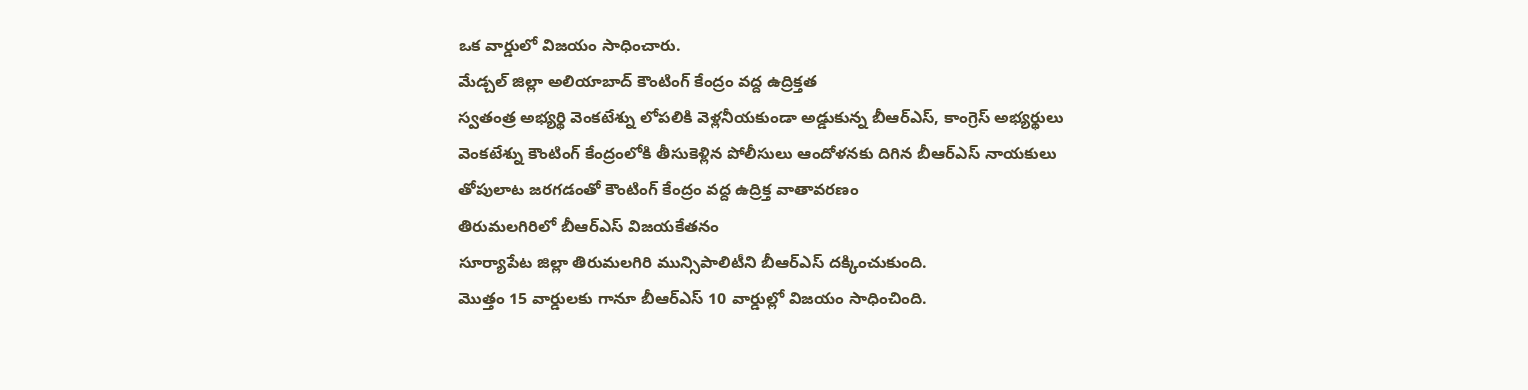ఒక వార్డులో విజయం సాధించారు.
మేడ్చల్ జిల్లా అలియాబాద్ కౌంటింగ్ కేంద్రం వద్ద ఉద్రిక్తత
స్వతంత్ర అభ్యర్థి వెంకటేశ్ను లోపలికి వెళ్లనీయకుండా అడ్డుకున్న బీఆర్ఎస్, కాంగ్రెస్ అభ్యర్థులు
వెంకటేశ్ను కౌంటింగ్ కేంద్రంలోకి తీసుకెళ్లిన పోలీసులు ఆందోళనకు దిగిన బీఆర్ఎస్ నాయకులు
తోపులాట జరగడంతో కౌంటింగ్ కేంద్రం వద్ద ఉద్రిక్త వాతావరణం
తిరుమలగిరిలో బీఆర్ఎస్ విజయకేతనం
సూర్యాపేట జిల్లా తిరుమలగిరి మున్సిపాలిటీని బీఆర్ఎస్ దక్కించుకుంది.
మొత్తం 15 వార్డులకు గానూ బీఆర్ఎస్ 10 వార్డుల్లో విజయం సాధించింది.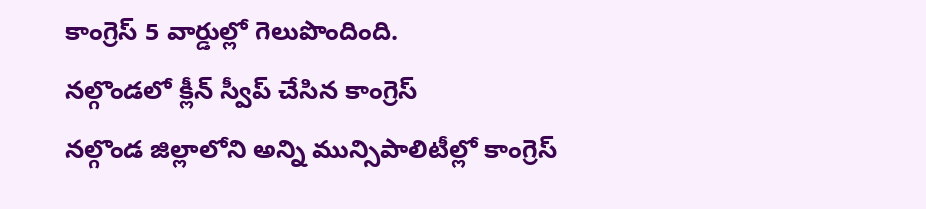కాంగ్రెస్ 5 వార్డుల్లో గెలుపొందింది.
నల్గొండలో క్లీన్ స్వీప్ చేసిన కాంగ్రెస్
నల్గొండ జిల్లాలోని అన్ని మున్సిపాలిటీల్లో కాంగ్రెస్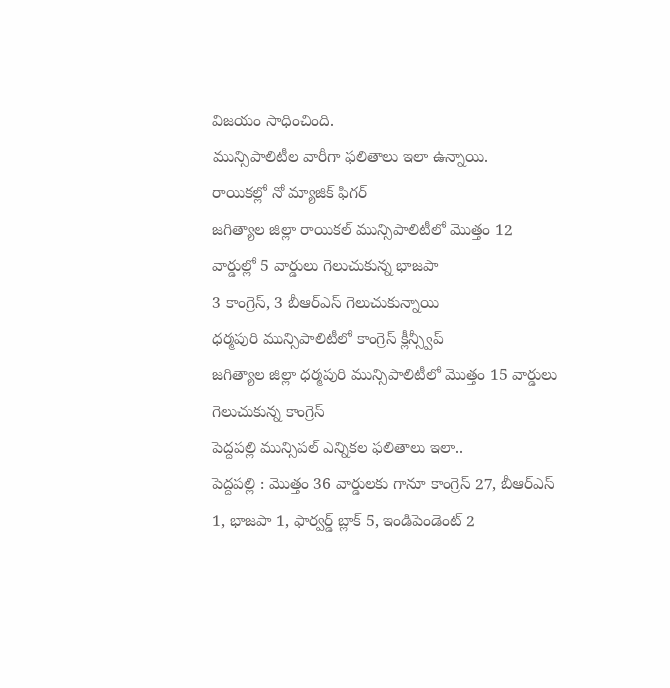విజయం సాధించింది.
మున్సిపాలిటీల వారీగా ఫలితాలు ఇలా ఉన్నాయి.
రాయికల్లో నో మ్యాజిక్ ఫిగర్
జగిత్యాల జిల్లా రాయికల్ మున్సిపాలిటీలో మొత్తం 12 వార్డుల్లో 5 వార్డులు గెలుచుకున్న భాజపా
3 కాంగ్రెస్, 3 బీఆర్ఎస్ గెలుచుకున్నాయి
ధర్మపురి మున్సిపాలిటీలో కాంగ్రెస్ క్లీన్స్వీప్
జగిత్యాల జిల్లా ధర్మపురి మున్సిపాలిటీలో మొత్తం 15 వార్డులు గెలుచుకున్న కాంగ్రెస్
పెద్దపల్లి మున్సిపల్ ఎన్నికల ఫలితాలు ఇలా..
పెద్దపల్లి : మొత్తం 36 వార్డులకు గానూ కాంగ్రెస్ 27, బీఆర్ఎస్ 1, భాజపా 1, ఫార్వర్డ్ బ్లాక్ 5, ఇండిపెండెంట్ 2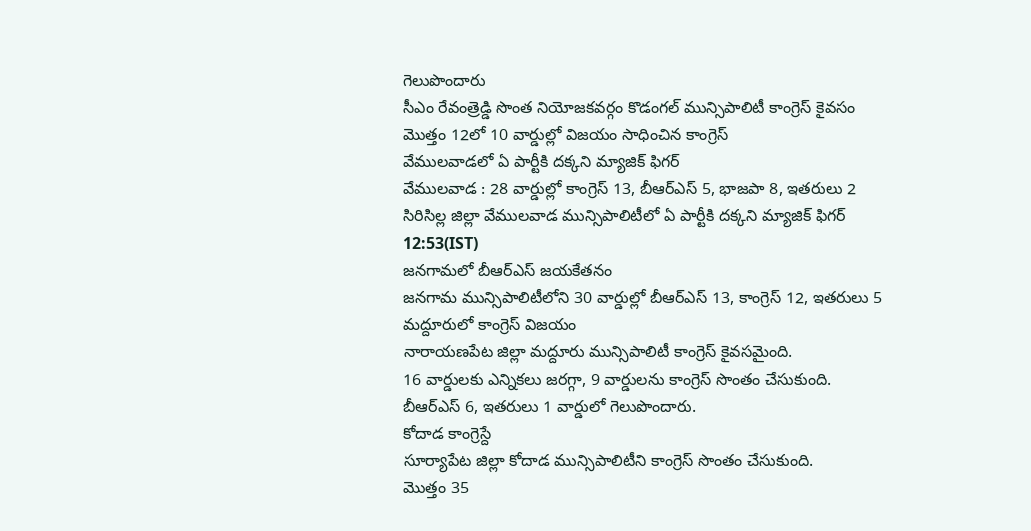గెలుపొందారు
సీఎం రేవంత్రెడ్డి సొంత నియోజకవర్గం కొడంగల్ మున్సిపాలిటీ కాంగ్రెస్ కైవసం
మొత్తం 12లో 10 వార్డుల్లో విజయం సాధించిన కాంగ్రెస్
వేములవాడలో ఏ పార్టీకి దక్కని మ్యాజిక్ ఫిగర్
వేములవాడ : 28 వార్డుల్లో కాంగ్రెస్ 13, బీఆర్ఎస్ 5, భాజపా 8, ఇతరులు 2
సిరిసిల్ల జిల్లా వేములవాడ మున్సిపాలిటీలో ఏ పార్టీకి దక్కని మ్యాజిక్ ఫిగర్
12:53(IST)
జనగామలో బీఆర్ఎస్ జయకేతనం
జనగామ మున్సిపాలిటీలోని 30 వార్డుల్లో బీఆర్ఎస్ 13, కాంగ్రెస్ 12, ఇతరులు 5
మద్దూరులో కాంగ్రెస్ విజయం
నారాయణపేట జిల్లా మద్దూరు మున్సిపాలిటీ కాంగ్రెస్ కైవసమైంది.
16 వార్డులకు ఎన్నికలు జరగ్గా, 9 వార్డులను కాంగ్రెస్ సొంతం చేసుకుంది.
బీఆర్ఎస్ 6, ఇతరులు 1 వార్డులో గెలుపొందారు.
కోదాడ కాంగ్రెస్దే
సూర్యాపేట జిల్లా కోదాడ మున్సిపాలిటీని కాంగ్రెస్ సొంతం చేసుకుంది.
మొత్తం 35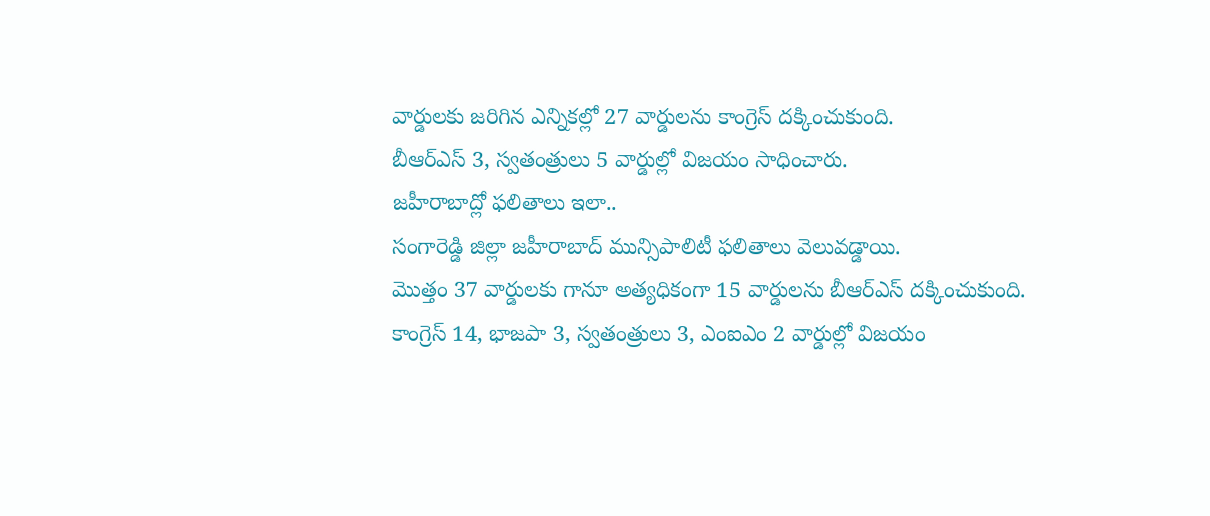వార్డులకు జరిగిన ఎన్నికల్లో 27 వార్డులను కాంగ్రెస్ దక్కించుకుంది.
బీఆర్ఎస్ 3, స్వతంత్రులు 5 వార్డుల్లో విజయం సాధించారు.
జహీరాబాద్లో ఫలితాలు ఇలా..
సంగారెడ్డి జిల్లా జహీరాబాద్ మున్సిపాలిటీ ఫలితాలు వెలువడ్డాయి.
మొత్తం 37 వార్డులకు గానూ అత్యధికంగా 15 వార్డులను బీఆర్ఎస్ దక్కించుకుంది.
కాంగ్రెస్ 14, భాజపా 3, స్వతంత్రులు 3, ఎంఐఎం 2 వార్డుల్లో విజయం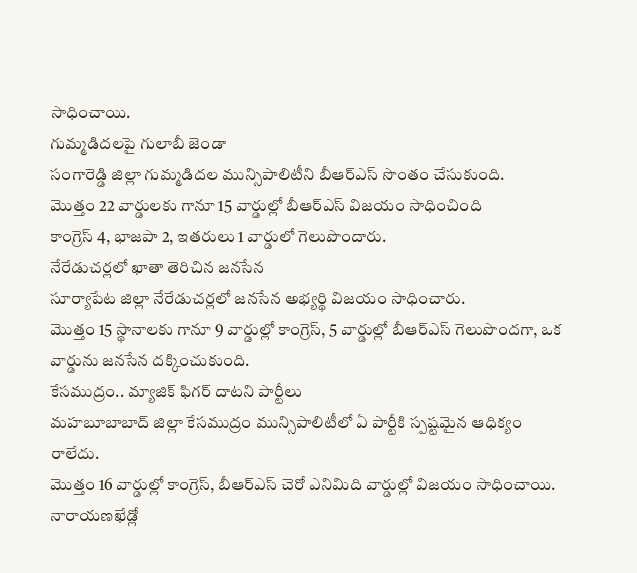సాధించాయి.
గుమ్మడిదలపై గులాబీ జెండా
సంగారెడ్డి జిల్లా గుమ్మడిదల మున్సిపాలిటీని బీఆర్ఎస్ సొంతం చేసుకుంది.
మొత్తం 22 వార్డులకు గానూ 15 వార్డుల్లో బీఆర్ఎస్ విజయం సాధించింది
కాంగ్రెస్ 4, భాజపా 2, ఇతరులు 1 వార్డులో గెలుపొందారు.
నేరేడుచర్లలో ఖాతా తెరిచిన జనసేన
సూర్యాపేట జిల్లా నేరేడుచర్లలో జనసేన అభ్యర్థి విజయం సాధించారు.
మొత్తం 15 స్థానాలకు గానూ 9 వార్డుల్లో కాంగ్రెస్, 5 వార్డుల్లో బీఆర్ఎస్ గెలుపొందగా, ఒక వార్డును జనసేన దక్కించుకుంది.
కేసముద్రం.. మ్యాజిక్ ఫిగర్ దాటని పార్టీలు
మహబూబాబాద్ జిల్లా కేసముద్రం మున్సిపాలిటీలో ఏ పార్టీకి స్పష్టమైన ఆధిక్యం రాలేదు.
మొత్తం 16 వార్డుల్లో కాంగ్రెస్, బీఆర్ఎస్ చెరో ఎనిమిది వార్డుల్లో విజయం సాధించాయి.
నారాయణఖేడ్లో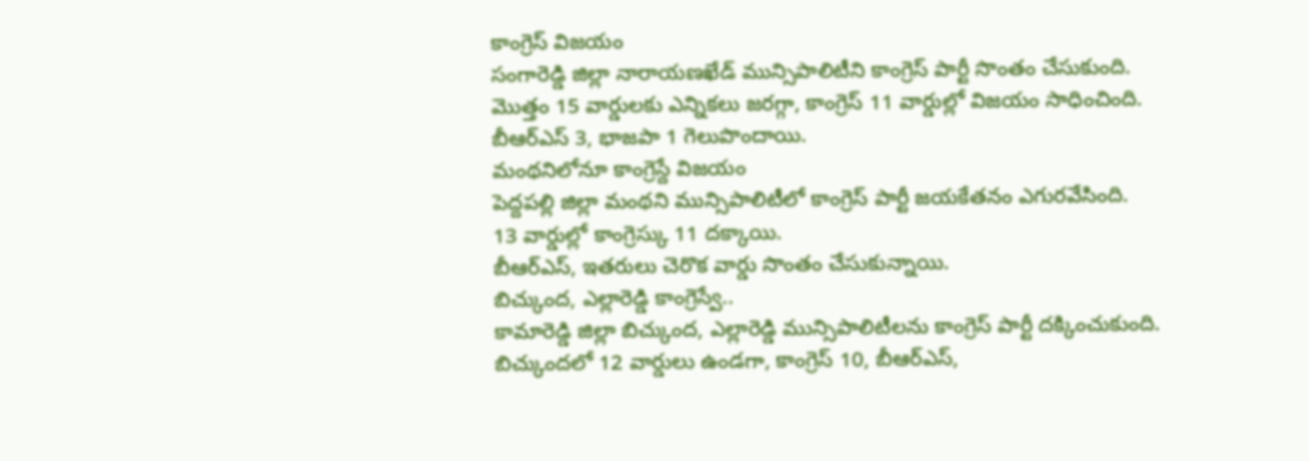కాంగ్రెస్ విజయం
సంగారెడ్డి జిల్లా నారాయణఖేడ్ మున్సిపాలిటీని కాంగ్రెస్ పార్టీ సొంతం చేసుకుంది.
మొత్తం 15 వార్డులకు ఎన్నికలు జరగ్గా, కాంగ్రెస్ 11 వార్డుల్లో విజయం సాధించింది.
బీఆర్ఎస్ 3, భాజపా 1 గెలుపొందాయి.
మంథనిలోనూ కాంగ్రెస్దే విజయం
పెద్దపల్లి జిల్లా మంథని మున్సిపాలిటీలో కాంగ్రెస్ పార్టీ జయకేతనం ఎగురవేసింది.
13 వార్డుల్లో కాంగ్రెస్కు 11 దక్కాయి.
బీఆర్ఎస్, ఇతరులు చెరొక వార్డు సొంతం చేసుకున్నాయి.
బిచ్కుంద, ఎల్లారెడ్డి కాంగ్రెస్వే..
కామారెడ్డి జిల్లా బిచ్కుంద, ఎల్లారెడ్డి మున్సిపాలిటీలను కాంగ్రెస్ పార్టీ దక్కించుకుంది.
బిచ్కుందలో 12 వార్డులు ఉండగా, కాంగ్రెస్ 10, బీఆర్ఎస్,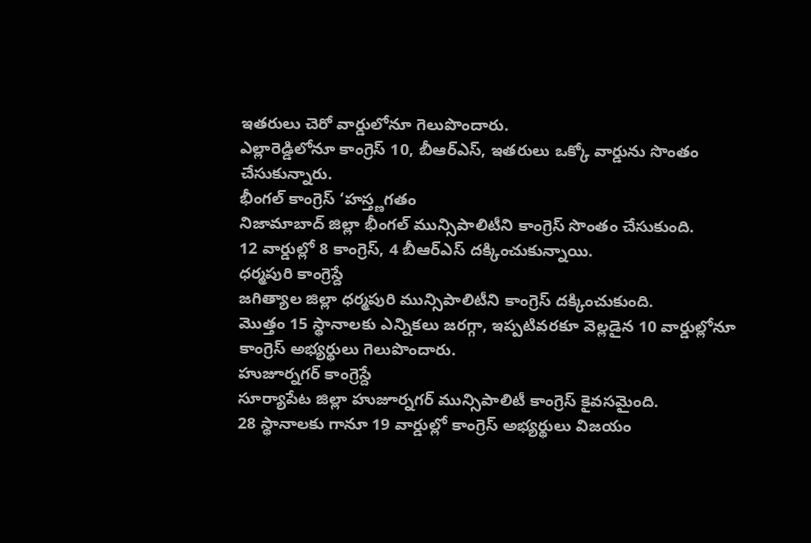ఇతరులు చెరో వార్డులోనూ గెలుపొందారు.
ఎల్లారెడ్డిలోనూ కాంగ్రెస్ 10, బీఆర్ఎస్, ఇతరులు ఒక్కో వార్డును సొంతం చేసుకున్నారు.
భీంగల్ కాంగ్రెస్ ‘హస్త్ణగతం
నిజామాబాద్ జిల్లా భీంగల్ మున్సిపాలిటీని కాంగ్రెస్ సొంతం చేసుకుంది.
12 వార్డుల్లో 8 కాంగ్రెస్, 4 బీఆర్ఎస్ దక్కించుకున్నాయి.
ధర్మపురి కాంగ్రెస్దే
జగిత్యాల జిల్లా ధర్మపురి మున్సిపాలిటీని కాంగ్రెస్ దక్కించుకుంది.
మొత్తం 15 స్థానాలకు ఎన్నికలు జరగ్గా, ఇప్పటివరకూ వెల్లడైన 10 వార్డుల్లోనూ కాంగ్రెస్ అభ్యర్థులు గెలుపొందారు.
హుజూర్నగర్ కాంగ్రెస్దే
సూర్యాపేట జిల్లా హుజూర్నగర్ మున్సిపాలిటీ కాంగ్రెస్ కైవసమైంది.
28 స్థానాలకు గానూ 19 వార్డుల్లో కాంగ్రెస్ అభ్యర్థులు విజయం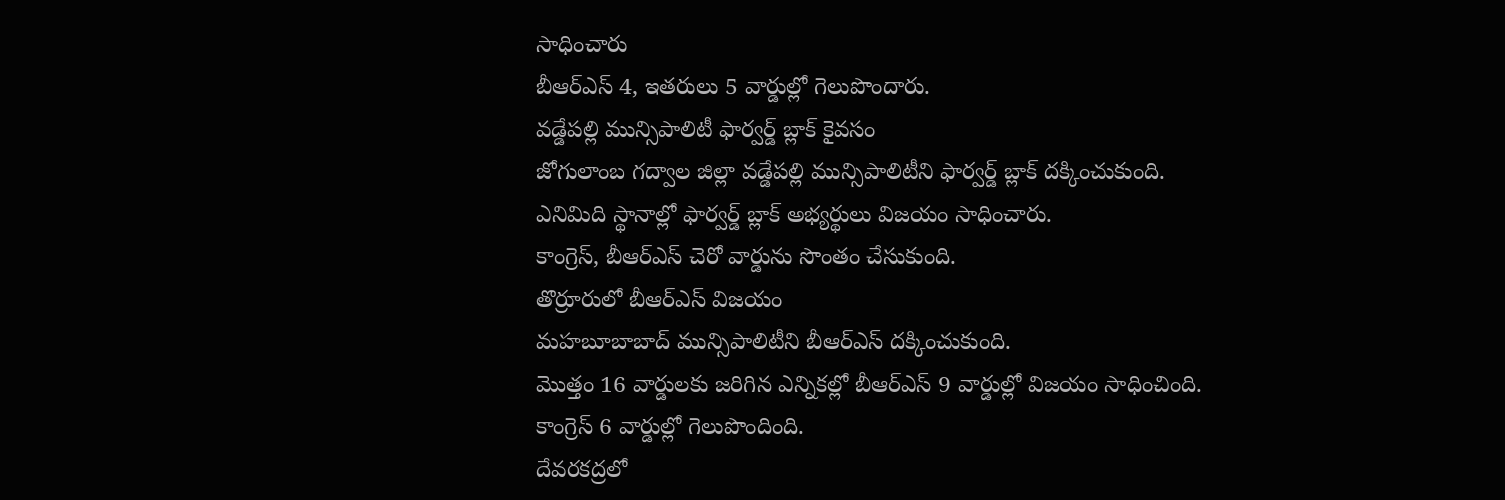సాధించారు
బీఆర్ఎస్ 4, ఇతరులు 5 వార్డుల్లో గెలుపొందారు.
వడ్డేపల్లి మున్సిపాలిటీ ఫార్వర్డ్ బ్లాక్ కైవసం
జోగులాంబ గద్వాల జిల్లా వడ్డేపల్లి మున్సిపాలిటీని ఫార్వర్డ్ బ్లాక్ దక్కించుకుంది.
ఎనిమిది స్థానాల్లో ఫార్వర్డ్ బ్లాక్ అభ్యర్థులు విజయం సాధించారు.
కాంగ్రెస్, బీఆర్ఎస్ చెరో వార్డును సొంతం చేసుకుంది.
తొర్రూరులో బీఆర్ఎస్ విజయం
మహబూబాబాద్ మున్సిపాలిటీని బీఆర్ఎస్ దక్కించుకుంది.
మొత్తం 16 వార్డులకు జరిగిన ఎన్నికల్లో బీఆర్ఎస్ 9 వార్డుల్లో విజయం సాధించింది.
కాంగ్రెస్ 6 వార్డుల్లో గెలుపొందింది.
దేవరకద్రలో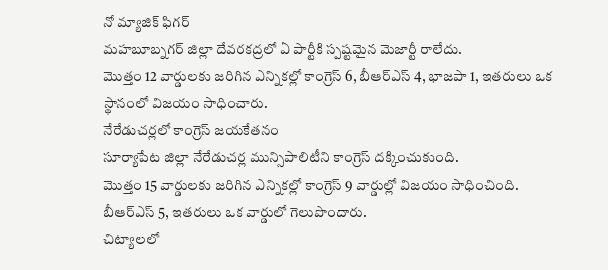నో మ్యాజిక్ ఫిగర్
మహబూబ్నగర్ జిల్లా దేవరకద్రలో ఏ పార్టీకి స్పష్టమైన మెజార్టీ రాలేదు.
మొత్తం 12 వార్డులకు జరిగిన ఎన్నికల్లో కాంగ్రెస్ 6, బీఆర్ఎస్ 4, భాజపా 1, ఇతరులు ఒక స్థానంలో విజయం సాధించారు.
నేరేడుచర్లలో కాంగ్రెస్ జయకేతనం
సూర్యాపేట జిల్లా నేరేడుచర్ల మున్సిపాలిటీని కాంగ్రెస్ దక్కించుకుంది.
మొత్తం 15 వార్డులకు జరిగిన ఎన్నికల్లో కాంగ్రెస్ 9 వార్డుల్లో విజయం సాధించింది.
బీఆర్ఎస్ 5, ఇతరులు ఒక వార్డులో గెలుపొందారు.
చిట్యాలలో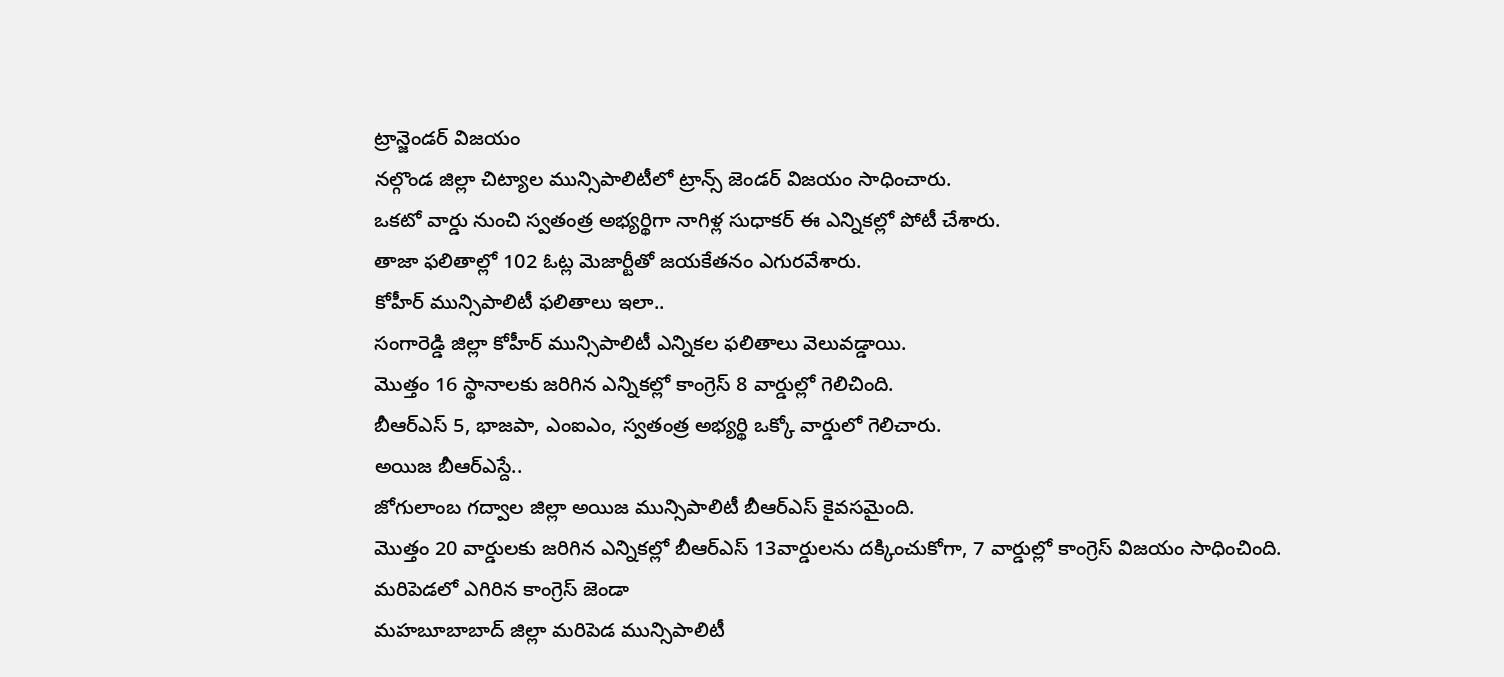ట్రాన్జెండర్ విజయం
నల్గొండ జిల్లా చిట్యాల మున్సిపాలిటీలో ట్రాన్స్ జెండర్ విజయం సాధించారు.
ఒకటో వార్డు నుంచి స్వతంత్ర అభ్యర్థిగా నాగిళ్ల సుధాకర్ ఈ ఎన్నికల్లో పోటీ చేశారు.
తాజా ఫలితాల్లో 102 ఓట్ల మెజార్టీతో జయకేతనం ఎగురవేశారు.
కోహీర్ మున్సిపాలిటీ ఫలితాలు ఇలా..
సంగారెడ్డి జిల్లా కోహీర్ మున్సిపాలిటీ ఎన్నికల ఫలితాలు వెలువడ్డాయి.
మొత్తం 16 స్థానాలకు జరిగిన ఎన్నికల్లో కాంగ్రెస్ 8 వార్డుల్లో గెలిచింది.
బీఆర్ఎస్ 5, భాజపా, ఎంఐఎం, స్వతంత్ర అభ్యర్థి ఒక్కో వార్డులో గెలిచారు.
అయిజ బీఆర్ఎస్దే..
జోగులాంబ గద్వాల జిల్లా అయిజ మున్సిపాలిటీ బీఆర్ఎస్ కైవసమైంది.
మొత్తం 20 వార్డులకు జరిగిన ఎన్నికల్లో బీఆర్ఎస్ 13వార్డులను దక్కించుకోగా, 7 వార్డుల్లో కాంగ్రెస్ విజయం సాధించింది.
మరిపెడలో ఎగిరిన కాంగ్రెస్ జెండా
మహబూబాబాద్ జిల్లా మరిపెడ మున్సిపాలిటీ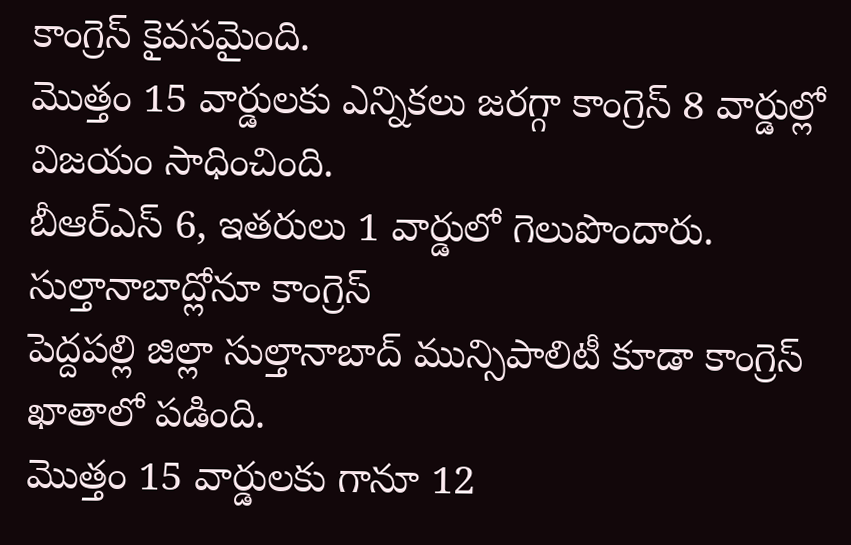కాంగ్రెస్ కైవసమైంది.
మొత్తం 15 వార్డులకు ఎన్నికలు జరగ్గా కాంగ్రెస్ 8 వార్డుల్లో విజయం సాధించింది.
బీఆర్ఎస్ 6, ఇతరులు 1 వార్డులో గెలుపొందారు.
సుల్తానాబాద్లోనూ కాంగ్రెస్
పెద్దపల్లి జిల్లా సుల్తానాబాద్ మున్సిపాలిటీ కూడా కాంగ్రెస్ ఖాతాలో పడింది.
మొత్తం 15 వార్డులకు గానూ 12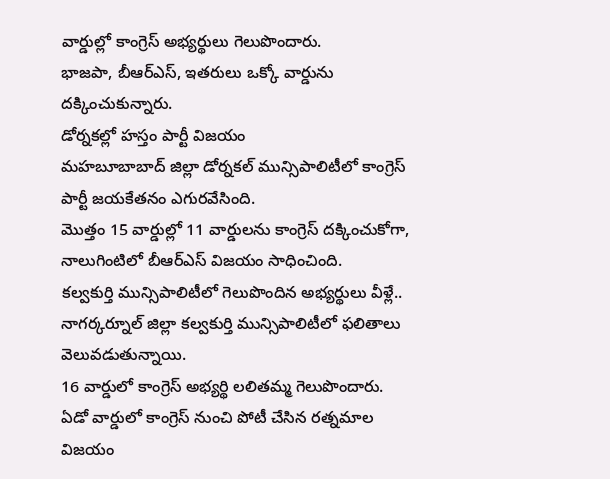వార్డుల్లో కాంగ్రెస్ అభ్యర్థులు గెలుపొందారు.
భాజపా, బీఆర్ఎస్, ఇతరులు ఒక్కో వార్డును దక్కించుకున్నారు.
డోర్నకల్లో హస్తం పార్టీ విజయం
మహబూబాబాద్ జిల్లా డోర్నకల్ మున్సిపాలిటీలో కాంగ్రెస్ పార్టీ జయకేతనం ఎగురవేసింది.
మొత్తం 15 వార్డుల్లో 11 వార్డులను కాంగ్రెస్ దక్కించుకోగా, నాలుగింటిలో బీఆర్ఎస్ విజయం సాధించింది.
కల్వకుర్తి మున్సిపాలిటీలో గెలుపొందిన అభ్యర్థులు వీళ్లే..
నాగర్కర్నూల్ జిల్లా కల్వకుర్తి మున్సిపాలిటీలో ఫలితాలు వెలువడుతున్నాయి.
16 వార్డులో కాంగ్రెస్ అభ్యర్థి లలితమ్మ గెలుపొందారు.
ఏడో వార్డులో కాంగ్రెస్ నుంచి పోటీ చేసిన రత్నమాల విజయం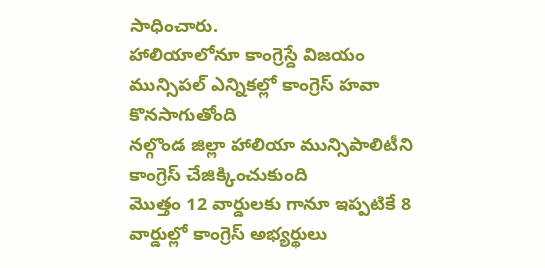సాధించారు.
హాలియాలోనూ కాంగ్రెస్దే విజయం
మున్సిపల్ ఎన్నికల్లో కాంగ్రెస్ హవా కొనసాగుతోంది
నల్గొండ జిల్లా హాలియా మున్సిపాలిటీని కాంగ్రెస్ చేజిక్కించుకుంది
మొత్తం 12 వార్డులకు గానూ ఇప్పటికే 8 వార్డుల్లో కాంగ్రెస్ అభ్యర్థులు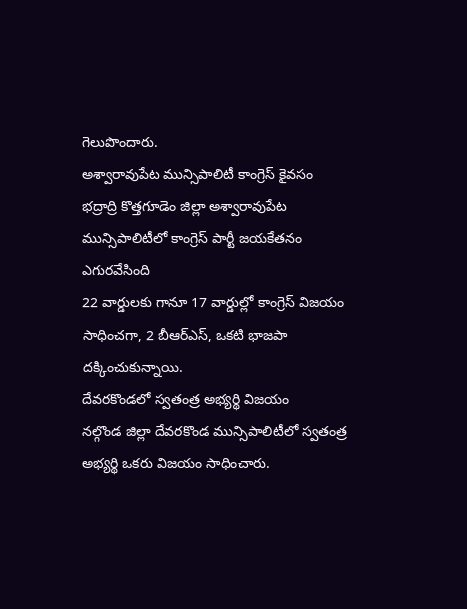గెలుపొందారు.
అశ్వారావుపేట మున్సిపాలిటీ కాంగ్రెస్ కైవసం
భద్రాద్రి కొత్తగూడెం జిల్లా అశ్వారావుపేట మున్సిపాలిటీలో కాంగ్రెస్ పార్టీ జయకేతనం ఎగురవేసింది
22 వార్డులకు గానూ 17 వార్డుల్లో కాంగ్రెస్ విజయం సాధించగా, 2 బీఆర్ఎస్, ఒకటి భాజపా దక్కించుకున్నాయి.
దేవరకొండలో స్వతంత్ర అభ్యర్థి విజయం
నల్గొండ జిల్లా దేవరకొండ మున్సిపాలిటీలో స్వతంత్ర అభ్యర్థి ఒకరు విజయం సాధించారు.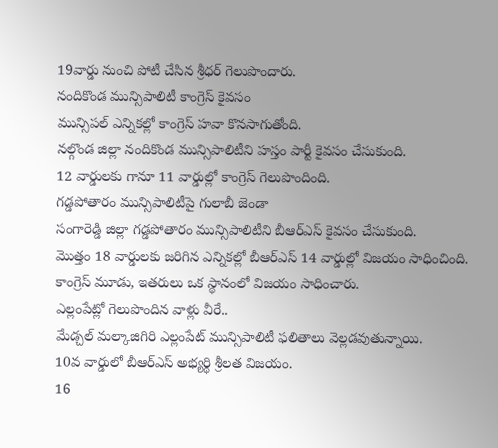19వార్డు నుంచి పోటీ చేసిన శ్రీధర్ గెలుపొందారు.
నందికొండ మున్సిపాలిటీ కాంగ్రెస్ కైవసం
మున్సిపల్ ఎన్నికల్లో కాంగ్రెస్ హవా కొనసాగుతోంది.
నల్గొండ జిల్లా నందికొండ మున్సిపాలిటీని హస్తం పార్టీ కైవసం చేసుకుంది.
12 వార్డులకు గానూ 11 వార్డుల్లో కాంగ్రెస్ గెలుపొందింది.
గడ్డపోతారం మున్సిపాలిటీపై గులాబీ జెండా
సంగారెడ్డి జిల్లా గడ్డపోతారం మున్సిపాలిటీని బీఆర్ఎస్ కైవసం చేసుకుంది.
మొత్తం 18 వార్డులకు జరిగిన ఎన్నికల్లో బీఆర్ఎస్ 14 వార్డుల్లో విజయం సాధించింది.
కాంగ్రెస్ మూడు, ఇతరులు ఒక స్థానంలో విజయం సాధించారు.
ఎల్లంపేట్లో గెలుపొందిన వాళ్లు వీరే..
మేడ్చల్ మల్కాజిగిరి ఎల్లంపేట్ మున్సిపాలిటీ ఫలితాలు వెల్లడవుతున్నాయి.
10వ వార్డులో బీఆర్ఎస్ అభ్యర్థి శ్రీలత విజయం.
16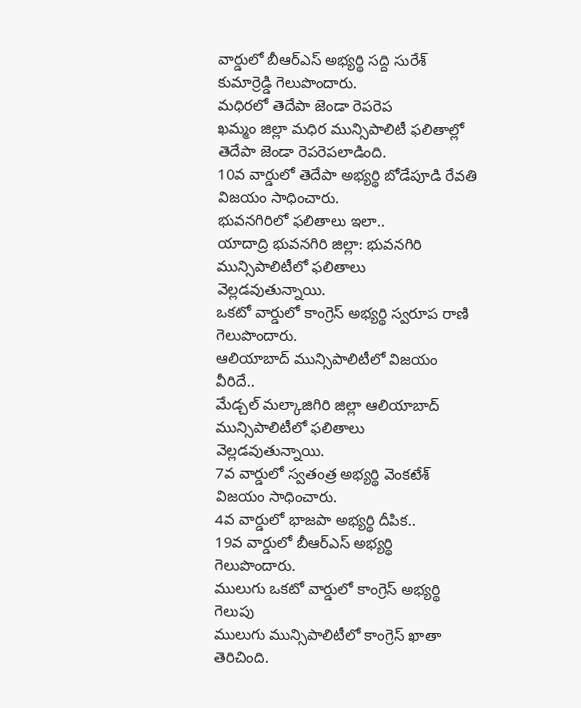వార్డులో బీఆర్ఎస్ అభ్యర్థి సద్ది సురేశ్ కుమార్రెడ్డి గెలుపొందారు.
మధిరలో తెదేపా జెండా రెపరెప
ఖమ్మం జిల్లా మధిర మున్సిపాలిటీ ఫలితాల్లో తెదేపా జెండా రెపరెపలాడింది.
10వ వార్డులో తెదేపా అభ్యర్థి బోడేపూడి రేవతి విజయం సాధించారు.
భువనగిరిలో ఫలితాలు ఇలా..
యాదాద్రి భువనగిరి జిల్లా: భువనగిరి మున్సిపాలిటీలో ఫలితాలు వెల్లడవుతున్నాయి.
ఒకటో వార్డులో కాంగ్రెస్ అభ్యర్థి స్వరూప రాణి గెలుపొందారు.
ఆలియాబాద్ మున్సిపాలిటీలో విజయం వీరిదే..
మేడ్చల్ మల్కాజిగిరి జిల్లా ఆలియాబాద్ మున్సిపాలిటీలో ఫలితాలు వెల్లడవుతున్నాయి.
7వ వార్డులో స్వతంత్ర అభ్యర్థి వెంకటేశ్ విజయం సాధించారు.
4వ వార్డులో భాజపా అభ్యర్థి దీపిక..
19వ వార్డులో బీఆర్ఎస్ అభ్యర్థి గెలుపొందారు.
ములుగు ఒకటో వార్డులో కాంగ్రెస్ అభ్యర్థి గెలుపు
ములుగు మున్సిపాలిటీలో కాంగ్రెస్ ఖాతా తెరిచింది.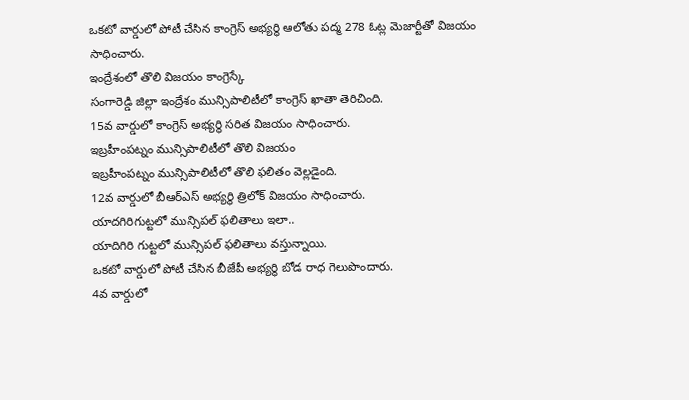ఒకటో వార్డులో పోటీ చేసిన కాంగ్రెస్ అభ్యర్థి ఆలోతు పద్మ 278 ఓట్ల మెజార్టీతో విజయం సాధించారు.
ఇంద్రేశంలో తొలి విజయం కాంగ్రెస్కే
సంగారెడ్డి జిల్లా ఇంద్రేశం మున్సిపాలిటీలో కాంగ్రెస్ ఖాతా తెరిచింది.
15వ వార్డులో కాంగ్రెస్ అభ్యర్థి సరిత విజయం సాధించారు.
ఇబ్రహీంపట్నం మున్సిపాలిటీలో తొలి విజయం
ఇబ్రహీంపట్నం మున్సిపాలిటీలో తొలి ఫలితం వెల్లడైంది.
12వ వార్డులో బీఆర్ఎస్ అభ్యర్థి త్రిలోక్ విజయం సాధించారు.
యాదగిరిగుట్టలో మున్సిపల్ ఫలితాలు ఇలా..
యాదిగిరి గుట్టలో మున్సిపల్ ఫలితాలు వస్తున్నాయి.
ఒకటో వార్డులో పోటీ చేసిన బీజేపీ అభ్యర్థి బోడ రాధ గెలుపొందారు.
4వ వార్డులో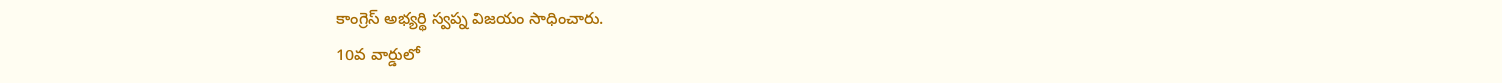కాంగ్రెస్ అభ్యర్థి స్వప్న విజయం సాధించారు.
10వ వార్డులో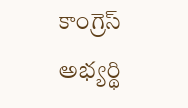కాంగ్రెస్ అభ్యర్థి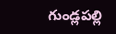గుండ్లపల్లి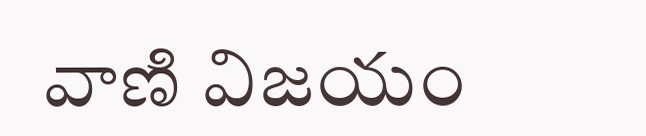వాణి విజయం